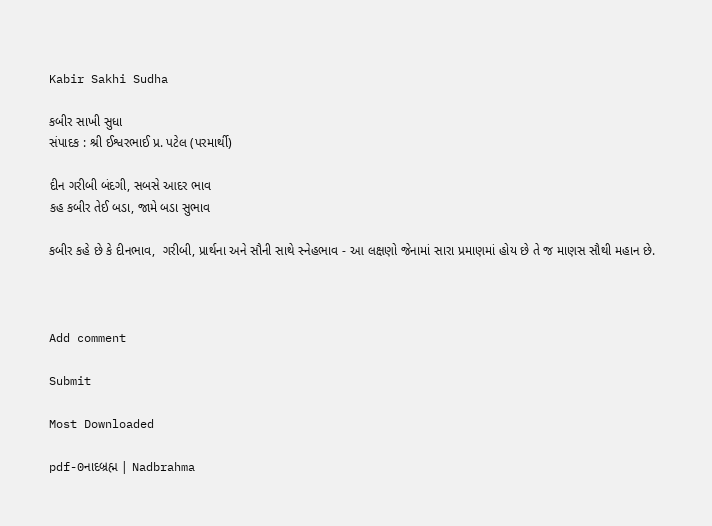Kabir Sakhi Sudha

કબીર સાખી સુધા
સંપાદક : શ્રી ઈશ્વરભાઈ પ્ર. પટેલ (પરમાર્થી)

દીન ગરીબી બંદગી, સબસે આદર ભાવ
કહ કબીર તેઈ બડા, જામે બડા સુભાવ

કબીર કહે છે કે દીનભાવ,  ગરીબી, પ્રાર્થના અને સૌની સાથે સ્નેહભાવ - આ લક્ષણો જેનામાં સારા પ્રમાણમાં હોય છે તે જ માણસ સૌથી મહાન છે.



Add comment

Submit

Most Downloaded

pdf-0નાદબ્રહ્મ | Nadbrahma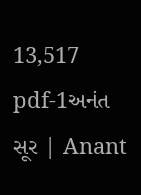13,517
pdf-1અનંત સૂર | Anant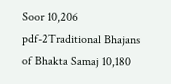Soor 10,206
pdf-2Traditional Bhajans of Bhakta Samaj 10,180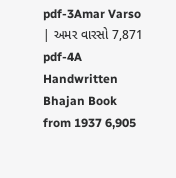pdf-3Amar Varso | અમર વારસો 7,871
pdf-4A Handwritten Bhajan Book from 1937 6,905